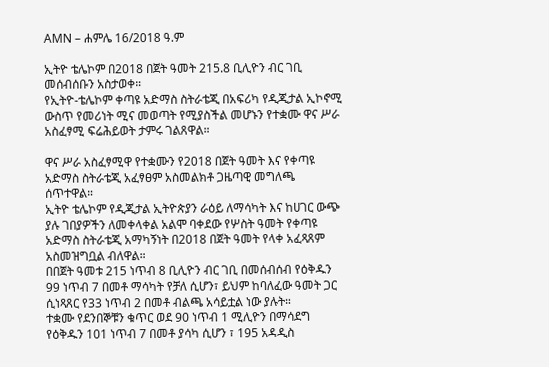AMN – ሐምሌ 16/2018 ዓ.ም

ኢትዮ ቴሌኮም በ2018 በጀት ዓመት 215.8 ቢሊዮን ብር ገቢ መሰብሰቡን አስታወቀ።
የኢትዮ-ቴሌኮም ቀጣዩ አድማስ ስትራቴጂ በአፍሪካ የዲጂታል ኢኮኖሚ ውስጥ የመሪነት ሚና መወጣት የሚያስችል መሆኑን የተቋሙ ዋና ሥራ አስፈፃሚ ፍሬሕይወት ታምሩ ገልጸዋል።

ዋና ሥራ አስፈፃሚዋ የተቋሙን የ2018 በጀት ዓመት እና የቀጣዩ አድማስ ስትራቴጂ አፈፃፀም አስመልክቶ ጋዜጣዊ መግለጫ ሰጥተዋል።
ኢትዮ ቴሌኮም የዲጂታል ኢትዮጵያን ራዕይ ለማሳካት እና ከሀገር ውጭ ያሉ ገበያዎችን ለመቀላቀል አልሞ ባቀደው የሦስት ዓመት የቀጣዩ አድማስ ስትራቴጂ አማካኝነት በ2018 በጀት ዓመት የላቀ አፈጻጸም አስመዝግቧል ብለዋል።
በበጀት ዓመቱ 215 ነጥብ 8 ቢሊዮን ብር ገቢ በመሰብሰብ የዕቅዱን 99 ነጥብ 7 በመቶ ማሳካት የቻለ ሲሆን፣ ይህም ከባለፈው ዓመት ጋር ሲነጻጸር የ33 ነጥብ 2 በመቶ ብልጫ አሳይቷል ነው ያሉት።
ተቋሙ የደንበኞቹን ቁጥር ወደ 90 ነጥብ 1 ሚሊዮን በማሳደግ የዕቅዱን 101 ነጥብ 7 በመቶ ያሳካ ሲሆን ፣ 195 አዳዲስ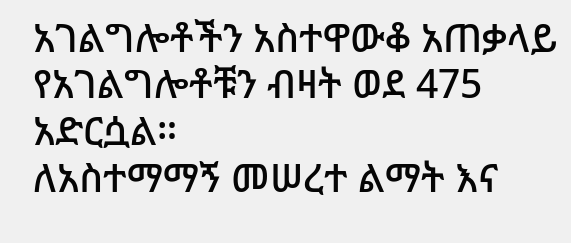አገልግሎቶችን አስተዋውቆ አጠቃላይ የአገልግሎቶቹን ብዛት ወደ 475 አድርሷል።
ለአስተማማኝ መሠረተ ልማት እና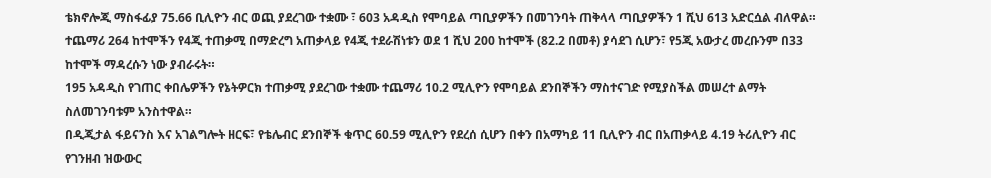ቴክኖሎጂ ማስፋፊያ 75.66 ቢሊዮን ብር ወጪ ያደረገው ተቋሙ ፣ 603 አዳዲስ የሞባይል ጣቢያዎችን በመገንባት ጠቅላላ ጣቢያዎችን 1 ሺህ 613 አድርሷል ብለዋል።
ተጨማሪ 264 ከተሞችን የ4ጂ ተጠቃሚ በማድረግ አጠቃላይ የ4ጂ ተደራሽነቱን ወደ 1 ሺህ 200 ከተሞች (82.2 በመቶ) ያሳደገ ሲሆን፣ የ5ጂ አውታረ መረቡንም በ33 ከተሞች ማዳረሱን ነው ያብራሩት።
195 አዳዲስ የገጠር ቀበሌዎችን የኔትዎርክ ተጠቃሚ ያደረገው ተቋሙ ተጨማሪ 10.2 ሚሊዮን የሞባይል ደንበኞችን ማስተናገድ የሚያስችል መሠረተ ልማት ስለመገንባቱም አንስተዋል።
በዲጂታል ፋይናንስ እና አገልግሎት ዘርፍ፣ የቴሌብር ደንበኞች ቁጥር 60.59 ሚሊዮን የደረሰ ሲሆን በቀን በአማካይ 11 ቢሊዮን ብር በአጠቃላይ 4.19 ትሪሊዮን ብር የገንዘብ ዝውውር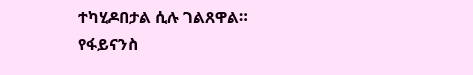ተካሂዶበታል ሲሉ ገልጸዋል።
የፋይናንስ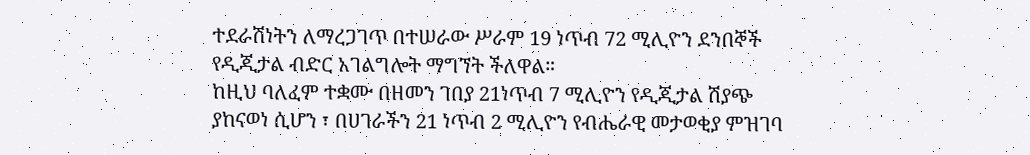ተደራሽነትን ለማረጋገጥ በተሠራው ሥራም 19 ነጥብ 72 ሚሊዮን ደንበኞች የዲጂታል ብድር አገልግሎት ማግኘት ችለዋል።
ከዚህ ባለፈም ተቋሙ በዘመን ገበያ 21ነጥብ 7 ሚሊዮን የዲጂታል ሽያጭ ያከናወነ ሲሆን ፣ በሀገራችን 21 ነጥብ 2 ሚሊዮን የብሔራዊ መታወቂያ ምዝገባ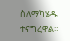ስለማካሄዱ ተናግረዋል።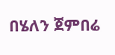በሄለን ጀምበሬ